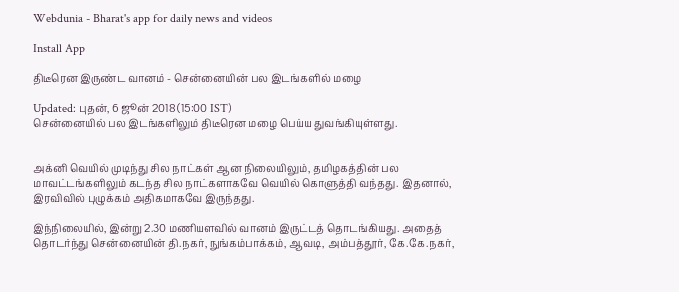Webdunia - Bharat's app for daily news and videos

Install App

திடீரென இருண்ட வானம் - சென்னையின் பல இடங்களில் மழை

Updated: புதன், 6 ஜூன் 2018 (15:00 IST)
சென்னையில் பல இடங்களிலும் திடீரென மழை பெய்ய துவங்கியுள்ளது.


அக்னி வெயில் முடிந்து சில நாட்கள் ஆன நிலையிலும், தமிழகத்தின் பல மாவட்டங்களிலும் கடந்த சில நாட்களாகவே வெயில் கொளுத்தி வந்தது. இதனால், இரவிவில் புழுக்கம் அதிகமாகவே இருந்தது.

இந்நிலையில், இன்று 2.30 மணியளவில் வானம் இருட்டத் தொடங்கியது. அதைத் தொடர்ந்து சென்னையின் தி.நகர், நுங்கம்பாக்கம், ஆவடி, அம்பத்தூர், கே.கே.நகர்,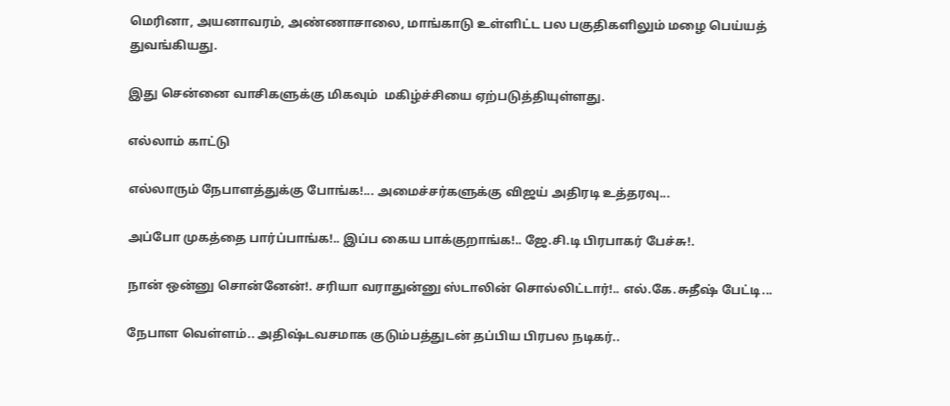மெரினா, அயனாவரம், அண்ணாசாலை, மாங்காடு உள்ளிட்ட பல பகுதிகளிலும் மழை பெய்யத் துவங்கியது.

இது சென்னை வாசிகளுக்கு மிகவும்  மகிழ்ச்சியை ஏற்படுத்தியுள்ளது.

எல்லாம் காட்டு

எல்லாரும் நேபாளத்துக்கு போங்க!... அமைச்சர்களுக்கு விஜய் அதிரடி உத்தரவு...

அப்போ முகத்தை பார்ப்பாங்க!.. இப்ப கைய பாக்குறாங்க!.. ஜே.சி.டி பிரபாகர் பேச்சு!.

நான் ஒன்னு சொன்னேன்!. சரியா வராதுன்னு ஸ்டாலின் சொல்லிட்டார்!.. எல்.கே.சுதீஷ் பேட்டி...

நேபாள வெள்ளம்.. அதிஷ்டவசமாக குடும்பத்துடன் தப்பிய பிரபல நடிகர்..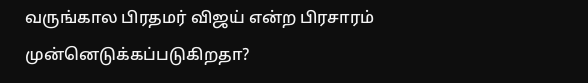வருங்கால பிரதமர் விஜய் என்ற பிரசாரம் முன்னெடுக்கப்படுகிறதா?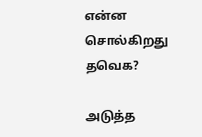என்ன சொல்கிறது தவெக?

அடுத்த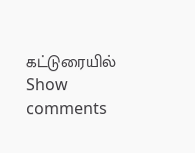கட்டுரையில்
Show comments